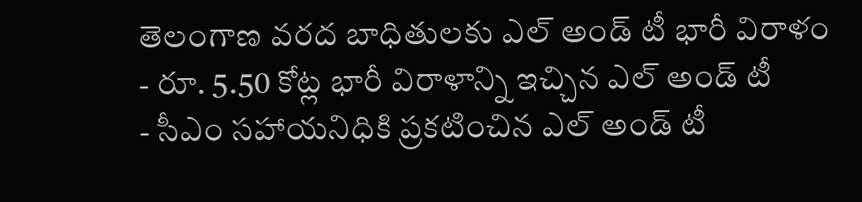తెలంగాణ వరద బాధితులకు ఎల్ అండ్ టీ భారీ విరాళం
- రూ. 5.50 కోట్ల భారీ విరాళాన్ని ఇచ్చిన ఎల్ అండ్ టీ
- సీఎం సహాయనిధికి ప్రకటించిన ఎల్ అండ్ టీ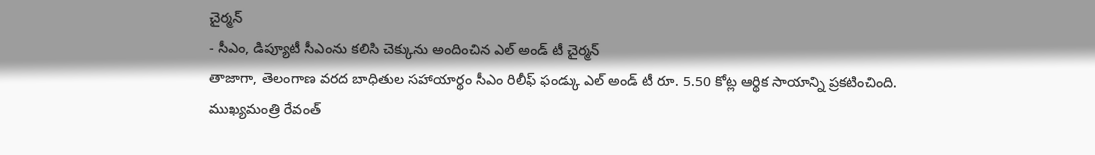చైర్మన్
- సీఎం, డిప్యూటీ సీఎంను కలిసి చెక్కును అందించిన ఎల్ అండ్ టీ చైర్మన్
తాజాగా, తెలంగాణ వరద బాధితుల సహాయార్థం సీఎం రిలీఫ్ ఫండ్కు ఎల్ అండ్ టీ రూ. 5.50 కోట్ల ఆర్థిక సాయాన్ని ప్రకటించింది. ముఖ్యమంత్రి రేవంత్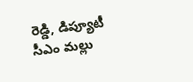రెడ్డి, డిప్యూటీ సీఎం మల్లు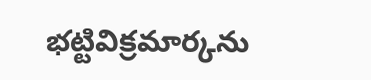భట్టివిక్రమార్కను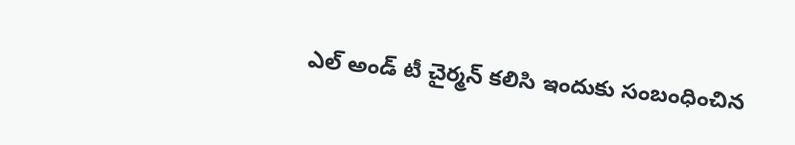ఎల్ అండ్ టీ చైర్మన్ కలిసి ఇందుకు సంబంధించిన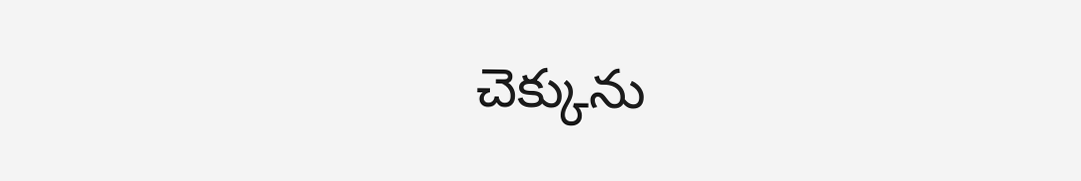చెక్కును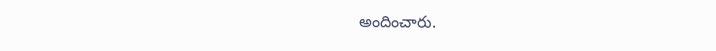అందించారు.